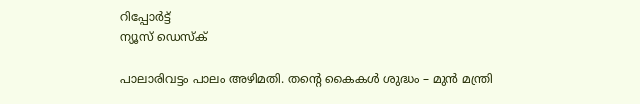റിപ്പോര്‍ട്ട്
ന്യൂസ് ഡെസ്ക്

പാലാരിവട്ടം പാലം അഴിമതി. തൻ്റെ കൈകൾ ശുദ്ധം – മുൻ മന്ത്രി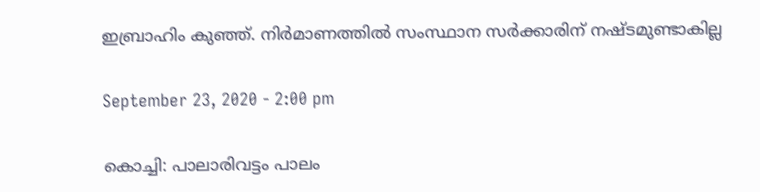ഇബ്രാഹിം കുഞ്ഞ്. നിർമാണത്തിൽ സംസ്ഥാന സർക്കാരിന് നഷ്ടമുണ്ടാകില്ല

September 23, 2020 - 2:00 pm

കൊച്ചി: പാലാരിവട്ടം പാലം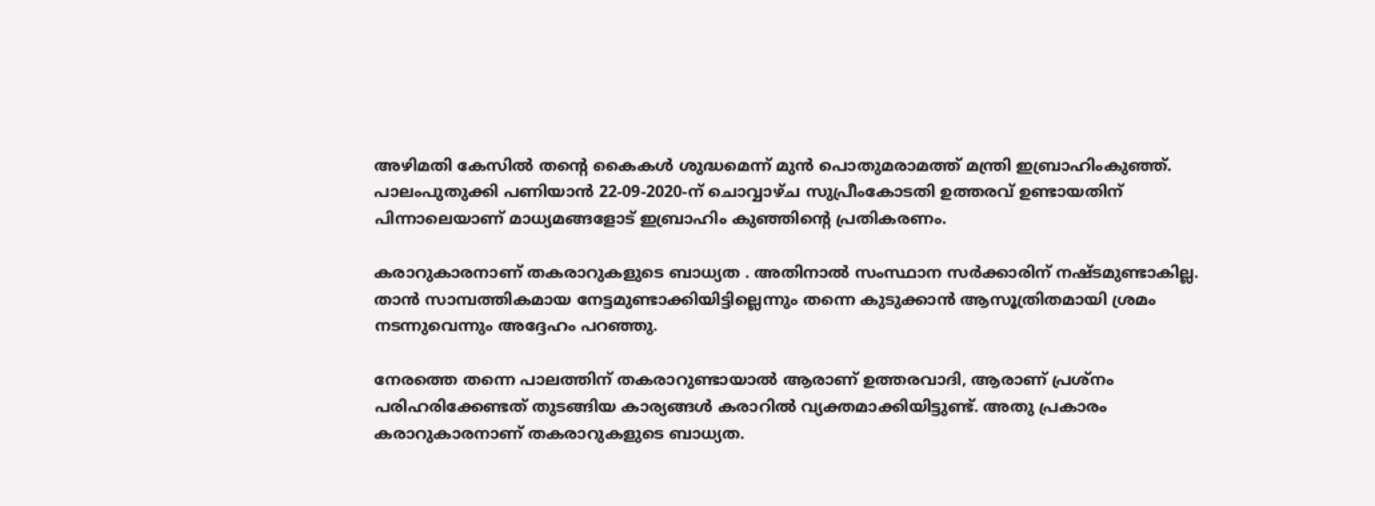അഴിമതി കേസിൽ തന്റെ കൈകള്‍ ശുദ്ധമെന്ന് മുൻ പൊതുമരാമത്ത് മന്ത്രി ഇബ്രാഹിംകുഞ്ഞ്.
പാലംപുതുക്കി പണിയാന്‍ 22-09-2020-ന് ചൊവ്വാഴ്ച സുപ്രീംകോടതി ഉത്തരവ് ഉണ്ടായതിന് പിന്നാലെയാണ് മാധ്യമങ്ങളോട് ഇബ്രാഹിം കുഞ്ഞിന്റെ പ്രതികരണം.

കരാറുകാരനാണ് തകരാറുകളുടെ ബാധ്യത . അതിനാൽ സംസ്ഥാന സര്‍ക്കാരിന് നഷ്ടമുണ്ടാകില്ല. താൻ സാമ്പത്തികമായ നേട്ടമുണ്ടാക്കിയിട്ടില്ലെന്നും തന്നെ കുടുക്കാന്‍ ആസൂത്രിതമായി ശ്രമം നടന്നുവെന്നും അദ്ദേഹം പറഞ്ഞു.

നേരത്തെ തന്നെ പാലത്തിന് തകരാറുണ്ടായാല്‍ ആരാണ് ഉത്തരവാദി, ആരാണ് പ്രശ്‌നം പരിഹരിക്കേണ്ടത് തുടങ്ങിയ കാര്യങ്ങൾ കരാറിൽ വ്യക്തമാക്കിയിട്ടുണ്ട്. അതു പ്രകാരം കരാറുകാരനാണ് തകരാറുകളുടെ ബാധ്യത.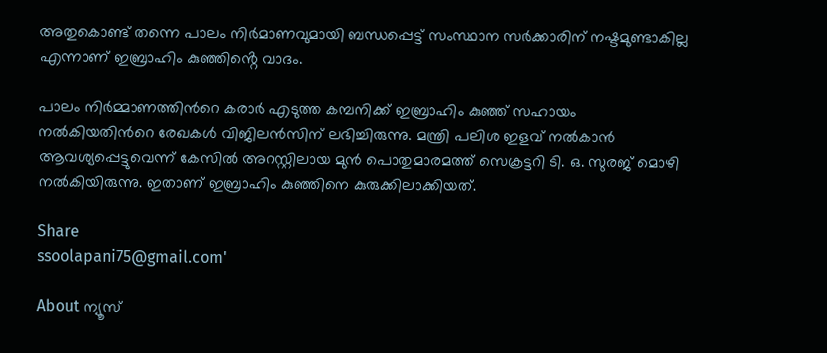അതുകൊണ്ട് തന്നെ പാലം നിര്‍മാണവുമായി ബന്ധപ്പെട്ട് സംസ്ഥാന സര്‍ക്കാരിന് നഷ്ടമുണ്ടാകില്ല എന്നാണ് ഇബ്രാഹിം കുഞ്ഞിൻ്റെ വാദം.

പാലം നിർമ്മാണത്തിന്‍റെ കരാർ എടുത്ത കമ്പനിക്ക് ഇബ്രാഹിം കുഞ്ഞ് സഹായം നൽകിയതിന്‍റെ രേഖകള്‍ വിജിലൻസിന് ലഭിച്ചിരുന്നു. മന്ത്രി പലിശ ഇളവ് നൽകാൻ ആവശ്യപ്പെട്ടുവെന്ന് കേസിൽ അറസ്റ്റിലായ മുൻ പൊതുമാരമത്ത് സെക്രട്ടറി ടി. ഒ. സുരജ് മൊഴി നൽകിയിരുന്നു. ഇതാണ് ഇബ്രാഹിം കുഞ്ഞിനെ കുരുക്കിലാക്കിയത്.

Share
ssoolapani75@gmail.com'

About ന്യൂസ്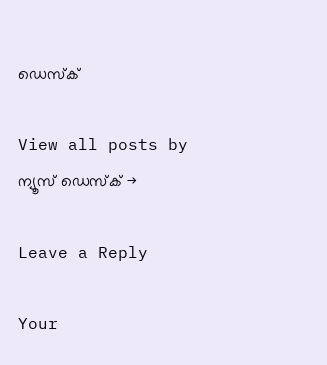ഡെസ്ക്

View all posts by ന്യൂസ് ഡെസ്ക് →

Leave a Reply

Your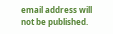email address will not be published.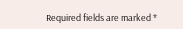Required fields are marked *